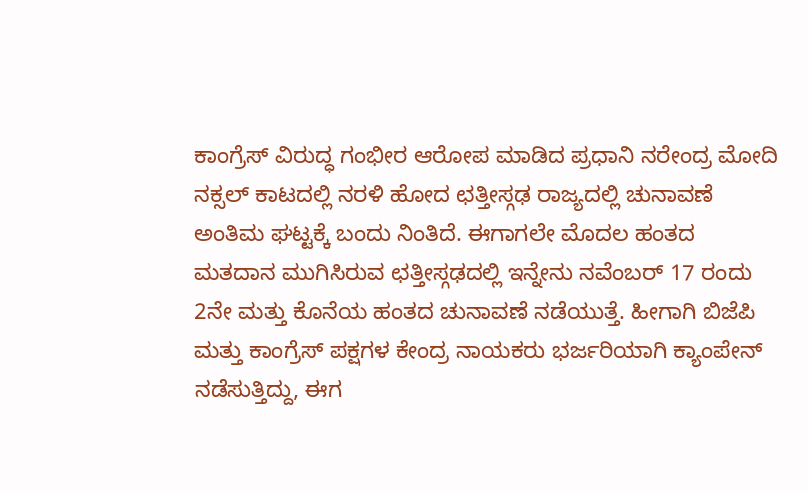ಕಾಂಗ್ರೆಸ್ ವಿರುದ್ಧ ಗಂಭೀರ ಆರೋಪ ಮಾಡಿದ ಪ್ರಧಾನಿ ನರೇಂದ್ರ ಮೋದಿ
ನಕ್ಸಲ್ ಕಾಟದಲ್ಲಿ ನರಳಿ ಹೋದ ಛತ್ತೀಸ್ಗಢ ರಾಜ್ಯದಲ್ಲಿ ಚುನಾವಣೆ ಅಂತಿಮ ಘಟ್ಟಕ್ಕೆ ಬಂದು ನಿಂತಿದೆ. ಈಗಾಗಲೇ ಮೊದಲ ಹಂತದ ಮತದಾನ ಮುಗಿಸಿರುವ ಛತ್ತೀಸ್ಗಢದಲ್ಲಿ ಇನ್ನೇನು ನವೆಂಬರ್ 17 ರಂದು 2ನೇ ಮತ್ತು ಕೊನೆಯ ಹಂತದ ಚುನಾವಣೆ ನಡೆಯುತ್ತೆ. ಹೀಗಾಗಿ ಬಿಜೆಪಿ ಮತ್ತು ಕಾಂಗ್ರೆಸ್ ಪಕ್ಷಗಳ ಕೇಂದ್ರ ನಾಯಕರು ಭರ್ಜರಿಯಾಗಿ ಕ್ಯಾಂಪೇನ್ ನಡೆಸುತ್ತಿದ್ದು, ಈಗ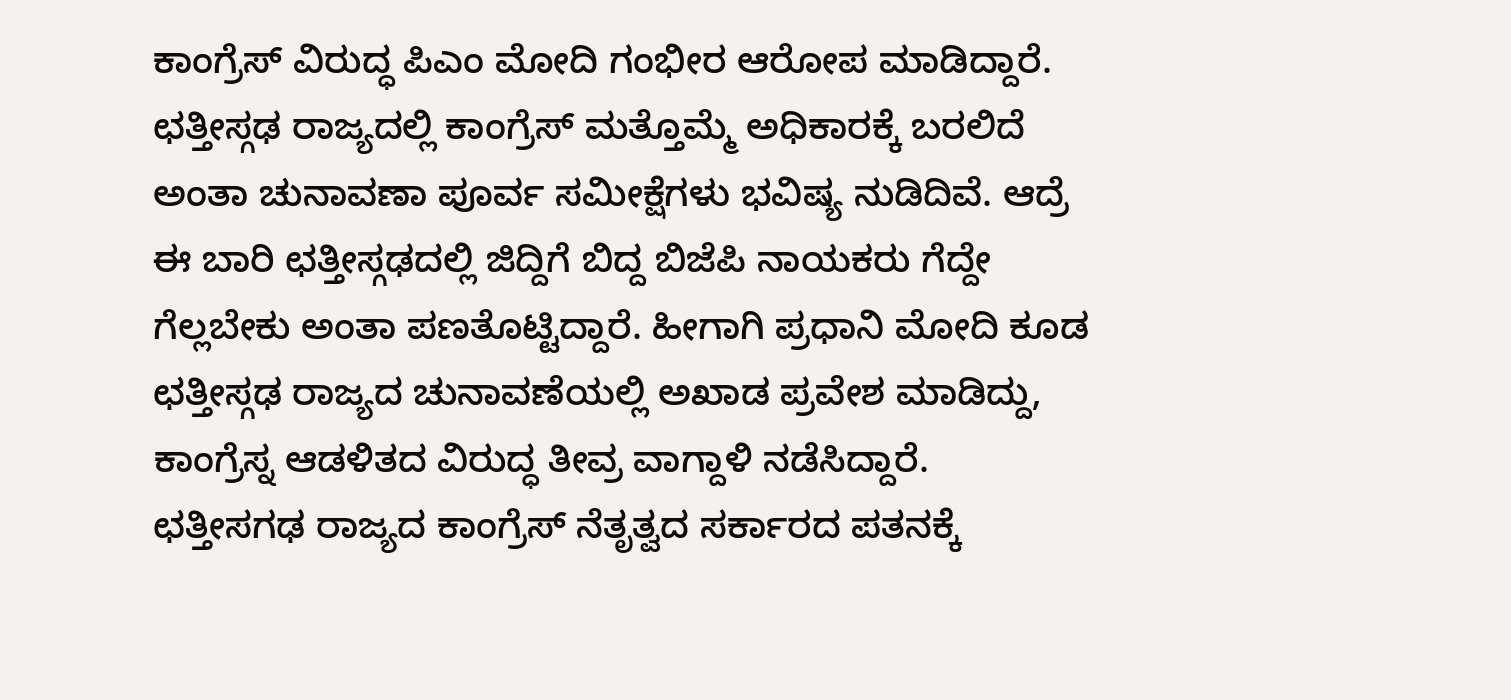ಕಾಂಗ್ರೆಸ್ ವಿರುದ್ಧ ಪಿಎಂ ಮೋದಿ ಗಂಭೀರ ಆರೋಪ ಮಾಡಿದ್ದಾರೆ.
ಛತ್ತೀಸ್ಗಢ ರಾಜ್ಯದಲ್ಲಿ ಕಾಂಗ್ರೆಸ್ ಮತ್ತೊಮ್ಮೆ ಅಧಿಕಾರಕ್ಕೆ ಬರಲಿದೆ ಅಂತಾ ಚುನಾವಣಾ ಪೂರ್ವ ಸಮೀಕ್ಷೆಗಳು ಭವಿಷ್ಯ ನುಡಿದಿವೆ. ಆದ್ರೆ ಈ ಬಾರಿ ಛತ್ತೀಸ್ಗಢದಲ್ಲಿ ಜಿದ್ದಿಗೆ ಬಿದ್ದ ಬಿಜೆಪಿ ನಾಯಕರು ಗೆದ್ದೇ ಗೆಲ್ಲಬೇಕು ಅಂತಾ ಪಣತೊಟ್ಟಿದ್ದಾರೆ. ಹೀಗಾಗಿ ಪ್ರಧಾನಿ ಮೋದಿ ಕೂಡ ಛತ್ತೀಸ್ಗಢ ರಾಜ್ಯದ ಚುನಾವಣೆಯಲ್ಲಿ ಅಖಾಡ ಪ್ರವೇಶ ಮಾಡಿದ್ದು, ಕಾಂಗ್ರೆಸ್ನ ಆಡಳಿತದ ವಿರುದ್ಧ ತೀವ್ರ ವಾಗ್ದಾಳಿ ನಡೆಸಿದ್ದಾರೆ. ಛತ್ತೀಸಗಢ ರಾಜ್ಯದ ಕಾಂಗ್ರೆಸ್ ನೆತೃತ್ವದ ಸರ್ಕಾರದ ಪತನಕ್ಕೆ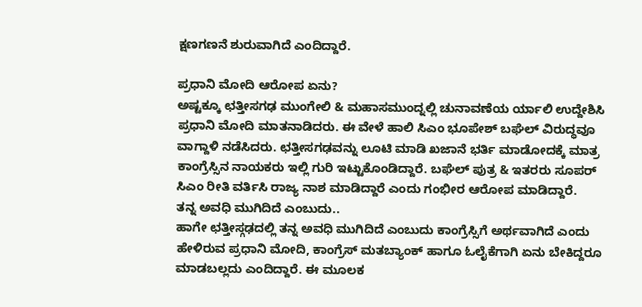ಕ್ಷಣಗಣನೆ ಶುರುವಾಗಿದೆ ಎಂದಿದ್ದಾರೆ.

ಪ್ರಧಾನಿ ಮೋದಿ ಆರೋಪ ಏನು?
ಅಷ್ಟಕ್ಕೂ ಛತ್ತೀಸಗಢ ಮುಂಗೇಲಿ & ಮಹಾಸಮುಂದ್ನಲ್ಲಿ ಚುನಾವಣೆಯ ರ್ಯಾಲಿ ಉದ್ದೇಶಿಸಿ ಪ್ರಧಾನಿ ಮೋದಿ ಮಾತನಾಡಿದರು. ಈ ವೇಳೆ ಹಾಲಿ ಸಿಎಂ ಭೂಪೇಶ್ ಬಘೆಲ್ ವಿರುದ್ಧವೂ ವಾಗ್ದಾಳಿ ನಡೆಸಿದರು. ಛತ್ತೀಸಗಢವನ್ನು ಲೂಟಿ ಮಾಡಿ ಖಜಾನೆ ಭರ್ತಿ ಮಾಡೋದಕ್ಕೆ ಮಾತ್ರ ಕಾಂಗ್ರೆಸ್ಸಿನ ನಾಯಕರು ಇಲ್ಲಿ ಗುರಿ ಇಟ್ಟುಕೊಂಡಿದ್ದಾರೆ. ಬಘೆಲ್ ಪುತ್ರ & ಇತರರು ಸೂಪರ್ ಸಿಎಂ ರೀತಿ ವರ್ತಿಸಿ ರಾಜ್ಯ ನಾಶ ಮಾಡಿದ್ದಾರೆ ಎಂದು ಗಂಭೀರ ಆರೋಪ ಮಾಡಿದ್ದಾರೆ.
ತನ್ನ ಅವಧಿ ಮುಗಿದಿದೆ ಎಂಬುದು..
ಹಾಗೇ ಛತ್ತೀಸ್ಗಢದಲ್ಲಿ ತನ್ನ ಅವಧಿ ಮುಗಿದಿದೆ ಎಂಬುದು ಕಾಂಗ್ರೆಸ್ಸಿಗೆ ಅರ್ಥವಾಗಿದೆ ಎಂದು ಹೇಳಿರುವ ಪ್ರಧಾನಿ ಮೋದಿ, ಕಾಂಗ್ರೆಸ್ ಮತಬ್ಯಾಂಕ್ ಹಾಗೂ ಓಲೈಕೆಗಾಗಿ ಏನು ಬೇಕಿದ್ದರೂ ಮಾಡಬಲ್ಲದು ಎಂದಿದ್ದಾರೆ. ಈ ಮೂಲಕ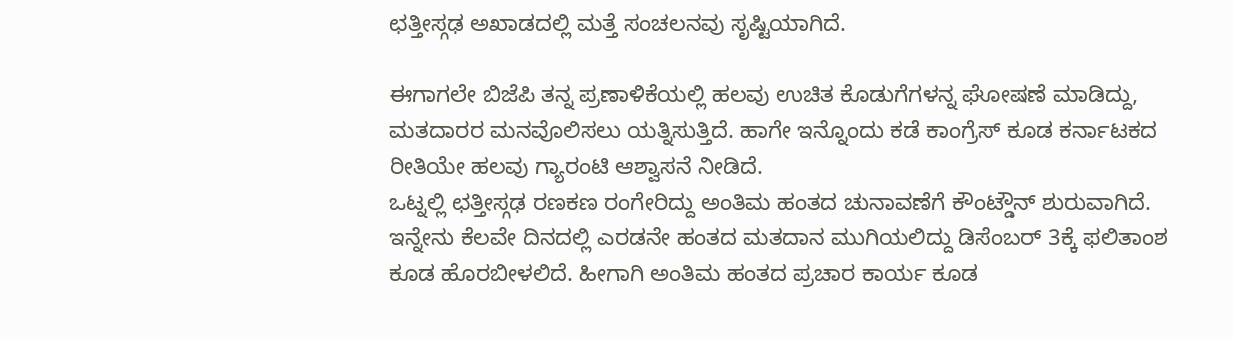ಛತ್ತೀಸ್ಗಢ ಅಖಾಡದಲ್ಲಿ ಮತ್ತೆ ಸಂಚಲನವು ಸೃಷ್ಟಿಯಾಗಿದೆ.

ಈಗಾಗಲೇ ಬಿಜೆಪಿ ತನ್ನ ಪ್ರಣಾಳಿಕೆಯಲ್ಲಿ ಹಲವು ಉಚಿತ ಕೊಡುಗೆಗಳನ್ನ ಘೋಷಣೆ ಮಾಡಿದ್ದು, ಮತದಾರರ ಮನವೊಲಿಸಲು ಯತ್ನಿಸುತ್ತಿದೆ. ಹಾಗೇ ಇನ್ನೊಂದು ಕಡೆ ಕಾಂಗ್ರೆಸ್ ಕೂಡ ಕರ್ನಾಟಕದ ರೀತಿಯೇ ಹಲವು ಗ್ಯಾರಂಟಿ ಆಶ್ವಾಸನೆ ನೀಡಿದೆ.
ಒಟ್ನಲ್ಲಿ ಛತ್ತೀಸ್ಗಢ ರಣಕಣ ರಂಗೇರಿದ್ದು ಅಂತಿಮ ಹಂತದ ಚುನಾವಣೆಗೆ ಕೌಂಟ್ಡೌನ್ ಶುರುವಾಗಿದೆ. ಇನ್ನೇನು ಕೆಲವೇ ದಿನದಲ್ಲಿ ಎರಡನೇ ಹಂತದ ಮತದಾನ ಮುಗಿಯಲಿದ್ದು ಡಿಸೆಂಬರ್ 3ಕ್ಕೆ ಫಲಿತಾಂಶ ಕೂಡ ಹೊರಬೀಳಲಿದೆ. ಹೀಗಾಗಿ ಅಂತಿಮ ಹಂತದ ಪ್ರಚಾರ ಕಾರ್ಯ ಕೂಡ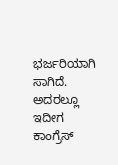ಭರ್ಜರಿಯಾಗಿ ಸಾಗಿದೆ.
ಅದರಲ್ಲೂ ಇದೀಗ ಕಾಂಗ್ರೆಸ್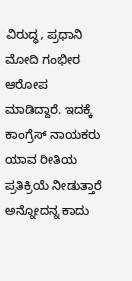ವಿರುದ್ಧ, ಪ್ರಧಾನಿ ಮೋದಿ ಗಂಭೀರ ಆರೋಪ ಮಾಡಿದ್ದಾರೆ. ಇದಕ್ಕೆ ಕಾಂಗ್ರೆಸ್ ನಾಯಕರು ಯಾವ ರೀತಿಯ ಪ್ರತಿಕ್ರಿಯೆ ನೀಡುತ್ತಾರೆ ಅನ್ನೋದನ್ನ ಕಾದು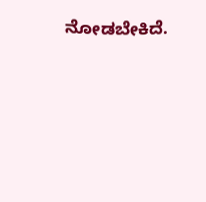ನೋಡಬೇಕಿದೆ.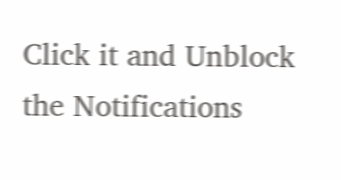Click it and Unblock the Notifications